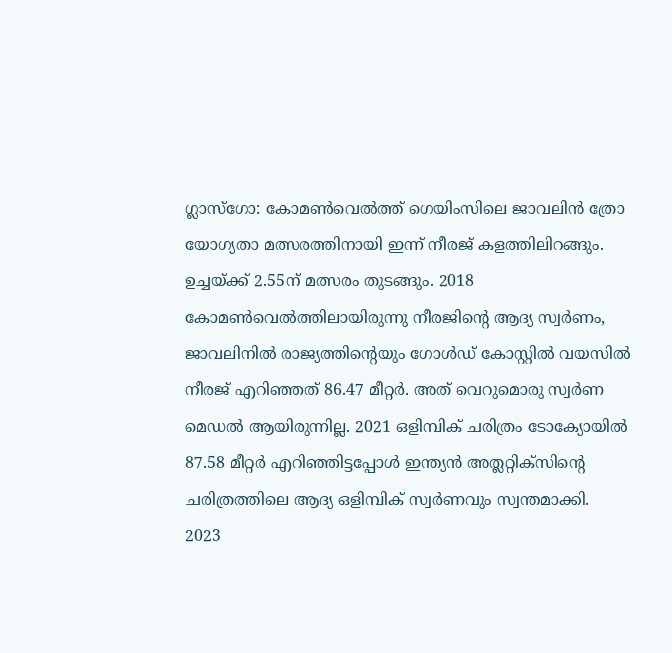ഗ്ലാസ്ഗോ: കോമൺവെൽത്ത് ഗെയിംസിലെ ജാവലിൻ ത്രോ യോഗ്യതാ മത്സരത്തിനായി ഇന്ന് നീരജ് കളത്തിലിറങ്ങും. ഉച്ചയ്ക്ക് 2.55ന് മത്സരം തുടങ്ങും. 2018 കോമൺവെൽത്തിലായിരുന്നു നീരജിന്റെ ആദ്യ സ്വർണം, ജാവലിനിൽ രാജ്യത്തിന്റെയും ഗോൾഡ് കോസ്റ്റിൽ വയസിൽ നീരജ് എറിഞ്ഞത് 86.47 മീറ്റർ. അത് വെറുമൊരു സ്വർണ മെഡൽ ആയിരുന്നില്ല. 2021 ഒളിമ്പിക് ചരിത്രം ടോക്യോയിൽ 87.58 മീറ്റർ എറിഞ്ഞിട്ടപ്പോൾ ഇന്ത്യൻ അത്ലറ്റിക്സിന്റെ ചരിത്രത്തിലെ ആദ്യ ഒളിമ്പിക് സ്വർണവും സ്വന്തമാക്കി.
2023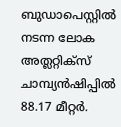ബുഡാപെസ്റ്റിൽ നടന്ന ലോക അത്ലറ്റിക്സ് ചാമ്പ്യൻഷിപ്പിൽ 88.17 മീറ്റർ.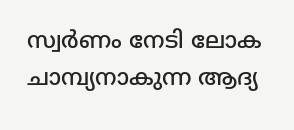സ്വർണം നേടി ലോക ചാമ്പ്യനാകുന്ന ആദ്യ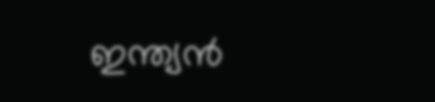ഇന്ത്യൻ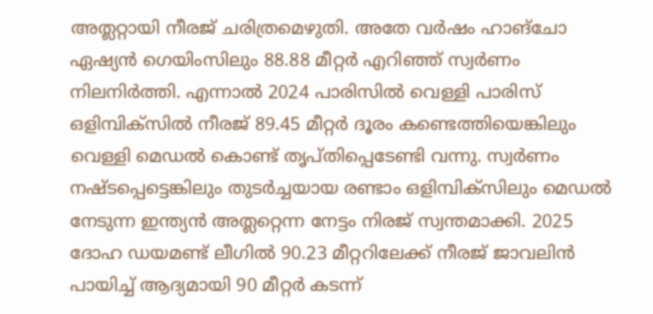അത്ലറ്റായി നീരജ് ചരിത്രമെഴുതി. അതേ വർഷം ഹാങ്ചോ ഏഷ്യൻ ഗെയിംസിലും 88.88 മീറ്റർ എറിഞ്ഞ് സ്വർണം നിലനിർത്തി. എന്നാൽ 2024 പാരിസിൽ വെള്ളി പാരിസ് ഒളിമ്പിക്സിൽ നീരജ് 89.45 മീറ്റർ ദൂരം കണ്ടെത്തിയെങ്കിലും വെള്ളി മെഡൽ കൊണ്ട് തൃപ്തിപ്പെടേണ്ടി വന്നു. സ്വർണം നഷ്ടപ്പെട്ടെങ്കിലും തുടർച്ചയായ രണ്ടാം ഒളിമ്പിക്സിലും മെഡൽ നേടുന്ന ഇന്ത്യൻ അത്ലറ്റെന്ന നേട്ടം നിരജ് സ്വന്തമാക്കി. 2025 ദോഹ ഡയമണ്ട് ലീഗിൽ 90.23 മീറ്ററിലേക്ക് നീരജ് ജാവലിൻ പായിച്ച് ആദ്യമായി 90 മീറ്റർ കടന്ന്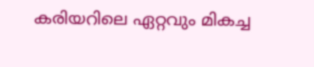കരിയറിലെ ഏറ്റവും മികച്ച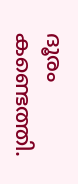ദൂരം കണ്ടെത്തി.